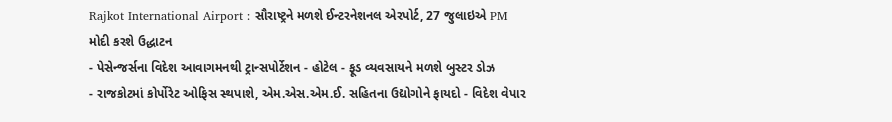Rajkot International Airport : સૌરાષ્ટ્રને મળશે ઈન્ટરનેશનલ એરપોર્ટ, 27 જુલાઇએ PM મોદી કરશે ઉદ્ધાટન
- પેસેન્જર્સના વિદેશ આવાગમનથી ટ્રાન્સપોર્ટેશન - હોટેલ - ફૂડ વ્યવસાયને મળશે બુસ્ટર ડોઝ
- રાજકોટમાં કોર્પોરેટ ઓફિસ સ્થપાશે, એમ.એસ.એમ.ઈ. સહિતના ઉદ્યોગોને ફાયદો - વિદેશ વેપાર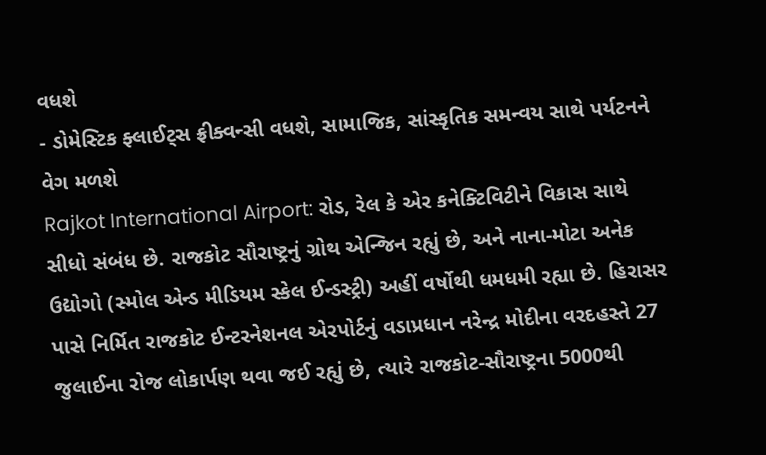વધશે
- ડોમેસ્ટિક ફ્લાઈટ્સ ફ્રીક્વન્સી વધશે, સામાજિક, સાંસ્કૃતિક સમન્વય સાથે પર્યટનને વેગ મળશે
Rajkot International Airport: રોડ, રેલ કે એર કનેક્ટિવિટીને વિકાસ સાથે સીધો સંબંધ છે. રાજકોટ સૌરાષ્ટ્રનું ગ્રોથ એન્જિન રહ્યું છે, અને નાના-મોટા અનેક ઉદ્યોગો (સ્મોલ એન્ડ મીડિયમ સ્કેલ ઈન્ડસ્ટ્રી) અહીં વર્ષોથી ધમધમી રહ્યા છે. હિરાસર પાસે નિર્મિત રાજકોટ ઈન્ટરનેશનલ એરપોર્ટનું વડાપ્રધાન નરેન્દ્ર મોદીના વરદહસ્તે 27 જુલાઈના રોજ લોકાર્પણ થવા જઈ રહ્યું છે, ત્યારે રાજકોટ-સૌરાષ્ટ્રના 5000થી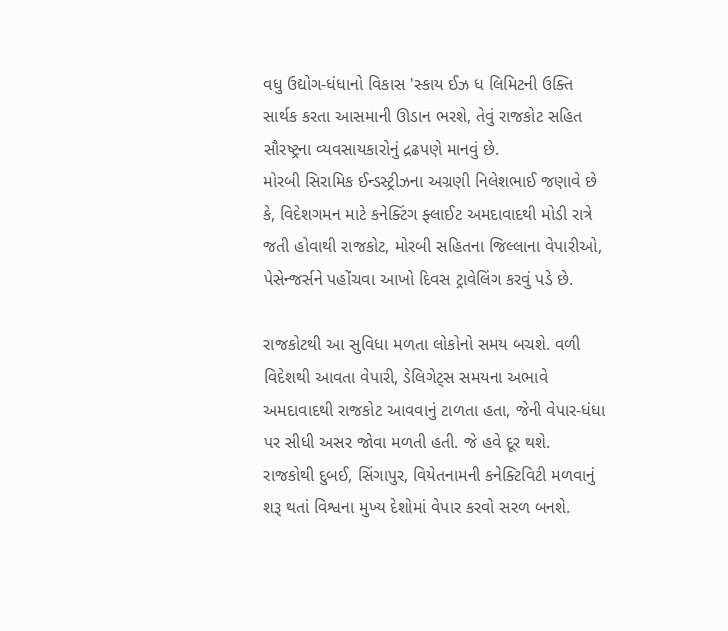વધુ ઉદ્યોગ-ધંધાનો વિકાસ 'સ્કાય ઈઝ ધ લિમિટની ઉક્તિ સાર્થક કરતા આસમાની ઊડાન ભરશે, તેવું રાજકોટ સહિત સૌરષ્ટ્રના વ્યવસાયકારોનું દ્રઢપણે માનવું છે.
મોરબી સિરામિક ઈન્ડસ્ટ્રીઝના અગ્રણી નિલેશભાઈ જણાવે છે કે, વિદેશગમન માટે કનેક્ટિંગ ફ્લાઈટ અમદાવાદથી મોડી રાત્રે જતી હોવાથી રાજકોટ, મોરબી સહિતના જિલ્લાના વેપારીઓ, પેસેન્જર્સને પહોંચવા આખો દિવસ ટ્રાવેલિંગ કરવું પડે છે.

રાજકોટથી આ સુવિધા મળતા લોકોનો સમય બચશે. વળી વિદેશથી આવતા વેપારી, ડેલિગેટ્સ સમયના અભાવે અમદાવાદથી રાજકોટ આવવાનું ટાળતા હતા, જેની વેપાર-ધંધા પર સીધી અસર જોવા મળતી હતી. જે હવે દૂર થશે.
રાજકોથી દુબઈ, સિંગાપુર, વિયેતનામની કનેક્ટિવિટી મળવાનું શરૂ થતાં વિશ્વના મુખ્ય દેશોમાં વેપાર કરવો સરળ બનશે.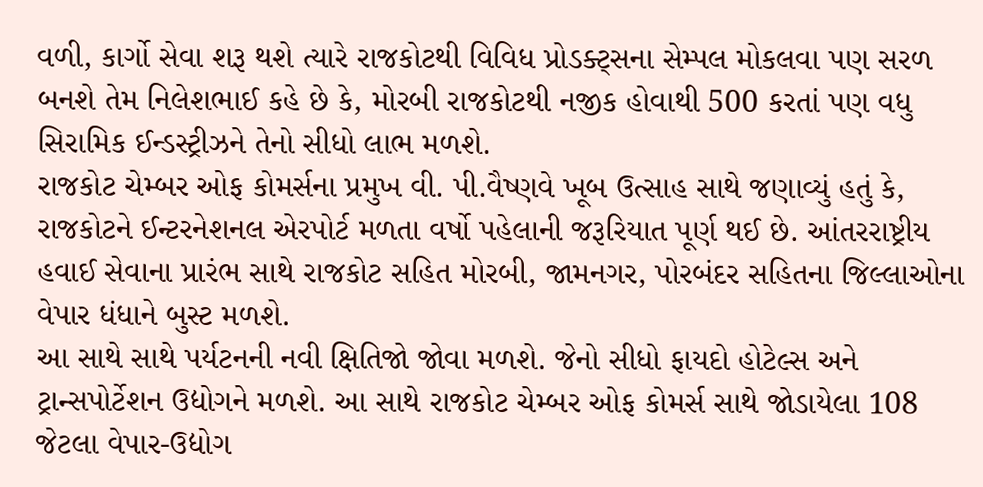વળી, કાર્ગો સેવા શરૂ થશે ત્યારે રાજકોટથી વિવિધ પ્રોડક્ટ્સના સેમ્પલ મોકલવા પણ સરળ બનશે તેમ નિલેશભાઈ કહે છે કે, મોરબી રાજકોટથી નજીક હોવાથી 500 કરતાં પણ વધુ સિરામિક ઈન્ડસ્ટ્રીઝને તેનો સીધો લાભ મળશે.
રાજકોટ ચેમ્બર ઓફ કોમર્સના પ્રમુખ વી. પી.વૈષ્ણવે ખૂબ ઉત્સાહ સાથે જણાવ્યું હતું કે, રાજકોટને ઈન્ટરનેશનલ એરપોર્ટ મળતા વર્ષો પહેલાની જરૂરિયાત પૂર્ણ થઈ છે. આંતરરાષ્ટ્રીય હવાઈ સેવાના પ્રારંભ સાથે રાજકોટ સહિત મોરબી, જામનગર, પોરબંદર સહિતના જિલ્લાઓના વેપાર ધંધાને બુસ્ટ મળશે.
આ સાથે સાથે પર્યટનની નવી ક્ષિતિજો જોવા મળશે. જેનો સીધો ફાયદો હોટેલ્સ અને ટ્રાન્સપોર્ટેશન ઉદ્યોગને મળશે. આ સાથે રાજકોટ ચેમ્બર ઓફ કોમર્સ સાથે જોડાયેલા 108 જેટલા વેપાર-ઉદ્યોગ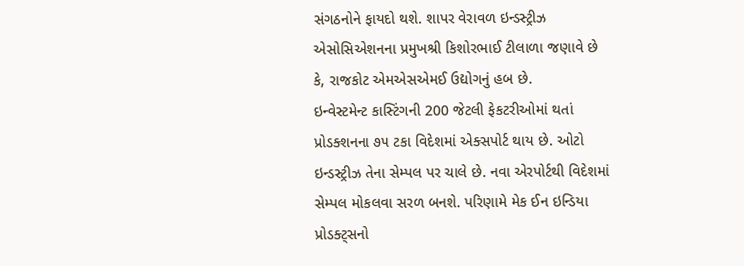સંગઠનોને ફાયદો થશે. શાપર વેરાવળ ઇન્ડસ્ટ્રીઝ એસોસિએશનના પ્રમુખશ્રી કિશોરભાઈ ટીલાળા જણાવે છે કે, રાજકોટ એમએસએમઈ ઉદ્યોગનું હબ છે.
ઇન્વેસ્ટમેન્ટ કાસ્ટિંગની 200 જેટલી ફેકટરીઓમાં થતાં પ્રોડક્શનના ૭૫ ટકા વિદેશમાં એક્સપોર્ટ થાય છે. ઓટો ઇન્ડસ્ટ્રીઝ તેના સેમ્પલ પર ચાલે છે. નવા એરપોર્ટથી વિદેશમાં સેમ્પલ મોકલવા સરળ બનશે. પરિણામે મેક ઈન ઇન્ડિયા પ્રોડક્ટ્સનો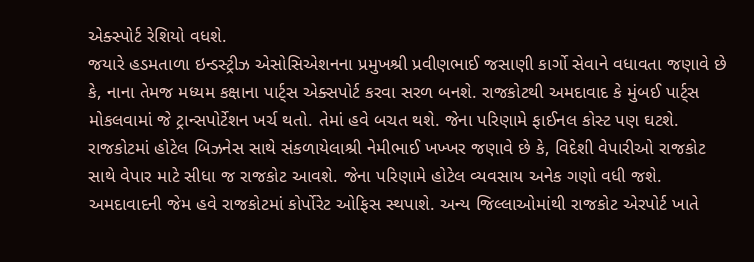એક્સ્પોર્ટ રેશિયો વધશે.
જયારે હડમતાળા ઇન્ડસ્ટ્રીઝ એસોસિએશનના પ્રમુખશ્રી પ્રવીણભાઈ જસાણી કાર્ગો સેવાને વધાવતા જણાવે છે કે, નાના તેમજ મધ્યમ કક્ષાના પાર્ટ્સ એક્સપોર્ટ કરવા સરળ બનશે. રાજકોટથી અમદાવાદ કે મુંબઈ પાર્ટ્સ મોકલવામાં જે ટ્રાન્સપોર્ટેશન ખર્ચ થતો. તેમાં હવે બચત થશે. જેના પરિણામે ફાઈનલ કોસ્ટ પણ ઘટશે.
રાજકોટમાં હોટેલ બિઝનેસ સાથે સંકળાયેલાશ્રી નેમીભાઈ ખખ્ખર જણાવે છે કે, વિદેશી વેપારીઓ રાજકોટ સાથે વેપાર માટે સીધા જ રાજકોટ આવશે. જેના પરિણામે હોટેલ વ્યવસાય અનેક ગણો વધી જશે. અમદાવાદની જેમ હવે રાજકોટમાં કોર્પોરેટ ઓફિસ સ્થપાશે. અન્ય જિલ્લાઓમાંથી રાજકોટ એરપોર્ટ ખાતે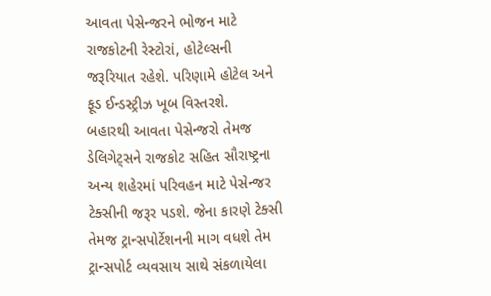આવતા પેસેન્જરને ભોજન માટે રાજકોટની રેસ્ટોરાં, હોટેલ્સની જરૂરિયાત રહેશે. પરિણામે હોટેલ અને ફૂડ ઈન્ડસ્ટ્રીઝ ખૂબ વિસ્તરશે.
બહારથી આવતા પેસેન્જરો તેમજ ડેલિગેટ્સને રાજકોટ સહિત સૌરાષ્ટ્રના અન્ય શહેરમાં પરિવહન માટે પેસેન્જર ટેક્સીની જરૂર પડશે. જેના કારણે ટેક્સી તેમજ ટ્રાન્સપોર્ટેશનની માગ વધશે તેમ ટ્રાન્સપોર્ટ વ્યવસાય સાથે સંકળાયેલા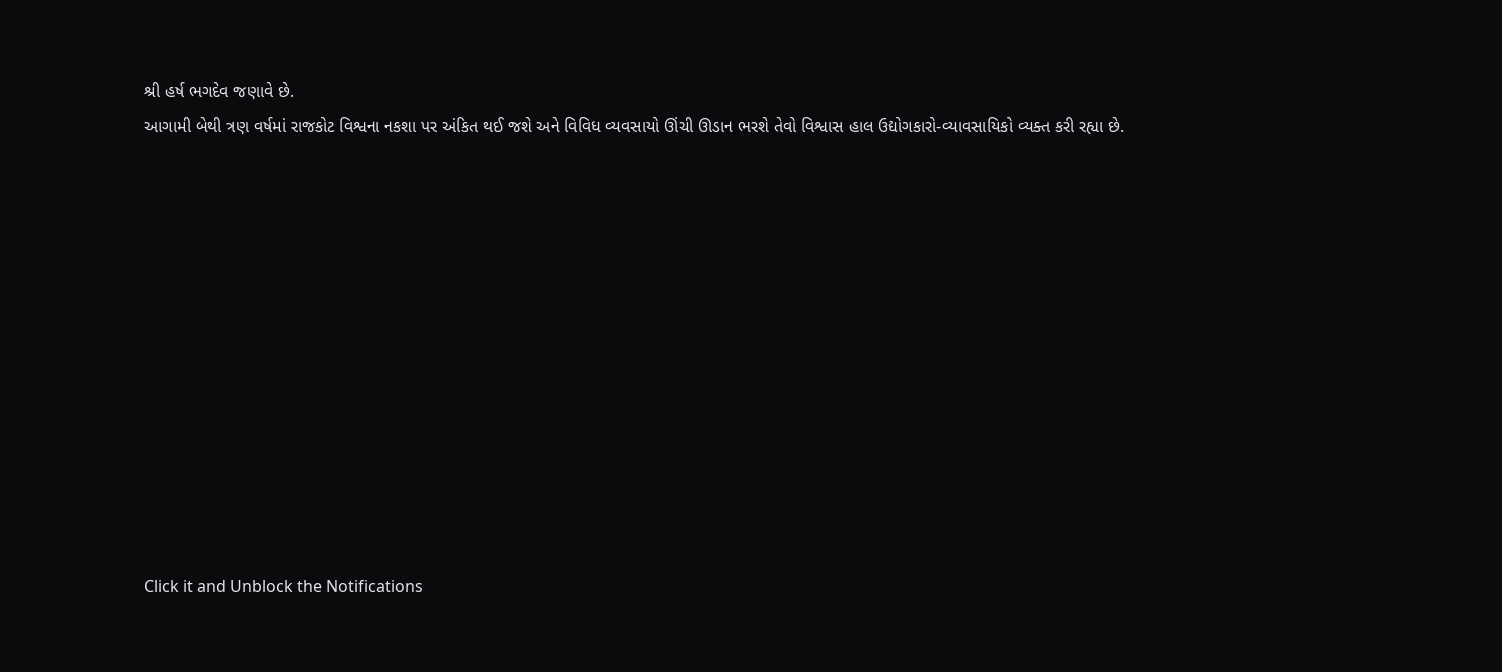શ્રી હર્ષ ભગદેવ જણાવે છે.
આગામી બેથી ત્રણ વર્ષમાં રાજકોટ વિશ્વના નકશા પર અંકિત થઈ જશે અને વિવિધ વ્યવસાયો ઊંચી ઊડાન ભરશે તેવો વિશ્વાસ હાલ ઉદ્યોગકારો-વ્યાવસાયિકો વ્યક્ત કરી રહ્યા છે.












Click it and Unblock the Notifications